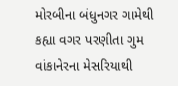મોરબીના બંધુનગર ગામેથી કહ્યા વગર પરણીતા ગુમ વાંકાનેરના મેસરિયાથી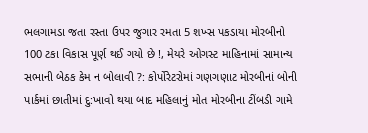ભલગામડા જતા રસ્તા ઉપર જુગાર રમતા 5 શખ્સ પકડાયા મોરબીનો 100 ટકા વિકાસ પૂર્ણ થઈ ગયો છે !, મેયરે ઓગસ્ટ માહિનામાં સામાન્ય સભાની બેઠક કેમ ન બોલાવી ?: કોર્પોરેટરોમાં ગણગણાટ મોરબીનાં બોની પાર્કમાં છાતીમાં દુ:ખાવો થયા બાદ મહિલાનું મોત મોરબીના ટીંબડી ગામે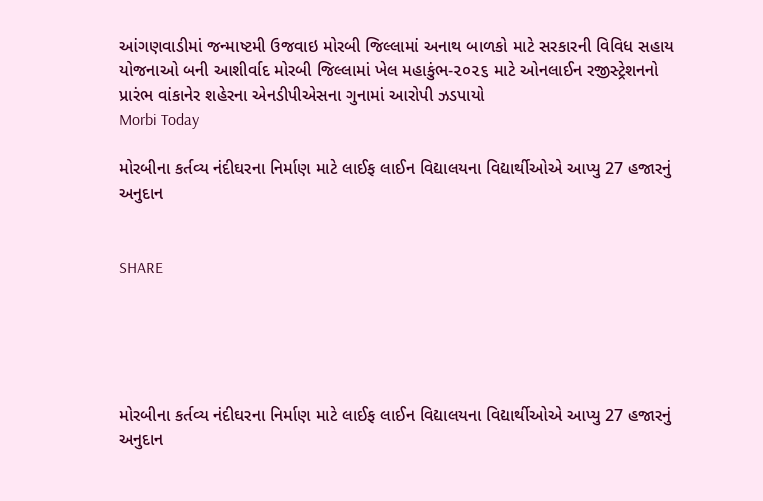આંગણવાડીમાં જન્માષ્ટમી ઉજવાઇ મોરબી જિલ્લામાં અનાથ બાળકો માટે સરકારની વિવિધ સહાય યોજનાઓ બની આશીર્વાદ મોરબી જિલ્લામાં ખેલ મહાકુંભ-૨૦૨૬ માટે ઓનલાઈન રજીસ્ટ્રેશનનો પ્રારંભ વાંકાનેર શહેરના એનડીપીએસના ગુનામાં આરોપી ઝડપાયો
Morbi Today

મોરબીના કર્તવ્ય નંદીઘરના નિર્માણ માટે લાઈફ લાઈન વિદ્યાલયના વિદ્યાર્થીઓએ આપ્યુ 27 હજારનું અનુદાન


SHARE





મોરબીના કર્તવ્ય નંદીઘરના નિર્માણ માટે લાઈફ લાઈન વિદ્યાલયના વિદ્યાર્થીઓએ આપ્યુ 27 હજારનું અનુદાન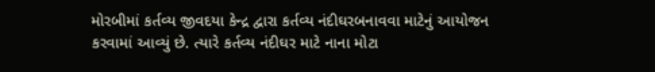મોરબીમાં કર્તવ્ય જીવદયા કેન્દ્ર દ્વારા કર્તવ્ય નંદીઘરબનાવવા માટેનું આયોજન કરવામાં આવ્યું છે. ત્યારે કર્તવ્ય નંદીઘર માટે નાના મોટા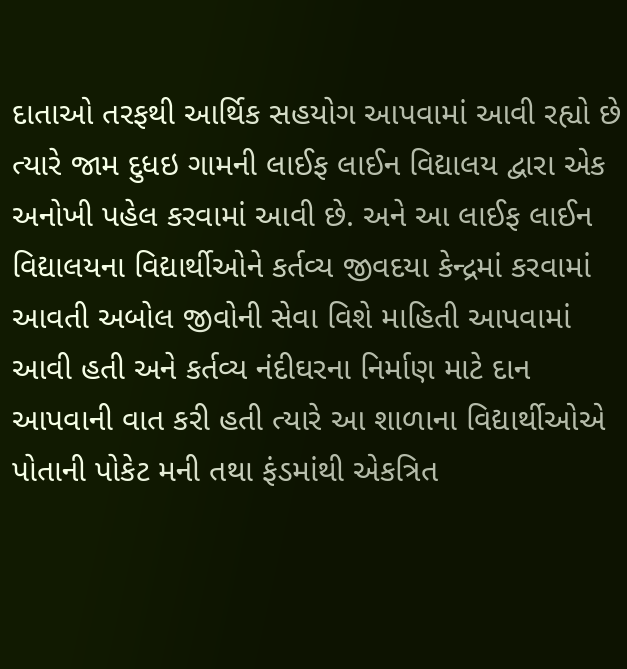દાતાઓ તરફથી આર્થિક સહયોગ આપવામાં આવી રહ્યો છે ત્યારે જામ દુધઇ ગામની લાઈફ લાઈન વિદ્યાલય દ્વારા એક અનોખી પહેલ કરવામાં આવી છે. અને આ લાઈફ લાઈન વિદ્યાલયના વિદ્યાર્થીઓને કર્તવ્ય જીવદયા કેન્દ્રમાં કરવામાં આવતી અબોલ જીવોની સેવા વિશે માહિતી આપવામાં આવી હતી અને કર્તવ્ય નંદીઘરના નિર્માણ માટે દાન આપવાની વાત કરી હતી ત્યારે આ શાળાના વિદ્યાર્થીઓએ પોતાની પોકેટ મની તથા ફંડમાંથી એકત્રિત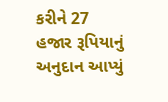કરીને 27 હજાર રૂપિયાનું અનુદાન આપ્યું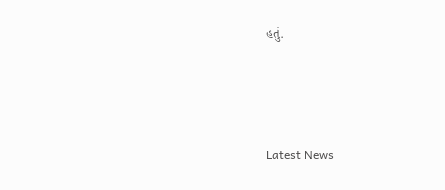હતું.




Latest News